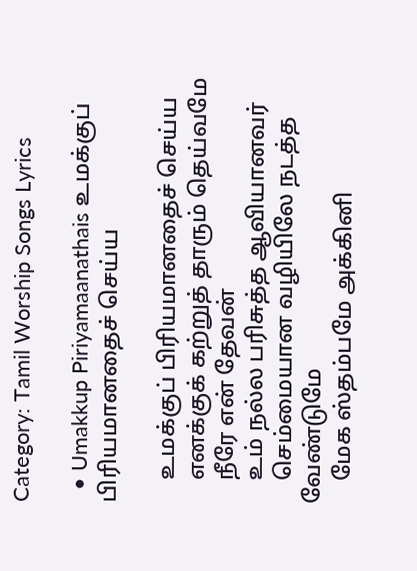Category: Tamil Worship Songs Lyrics

  • Umakkup Piriyamaanathais உமக்குப் பிரியமானதைச் செய்ய

    உமக்குப் பிரியமானதைச் செய்ய
    எனக்குக் கற்றுத் தாரும் தெய்வமே
    நீரே என் தேவன்
    உம் நல்ல பரிசுத்த ஆவியானவர்
    செம்மையான வழியிலே நடத்த வேண்டுமே
    மேக ஸ்தம்பமே அக்கினி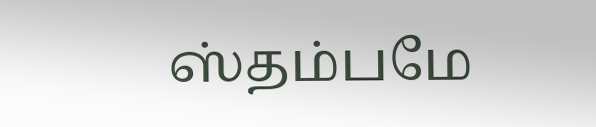ஸ்தம்பமே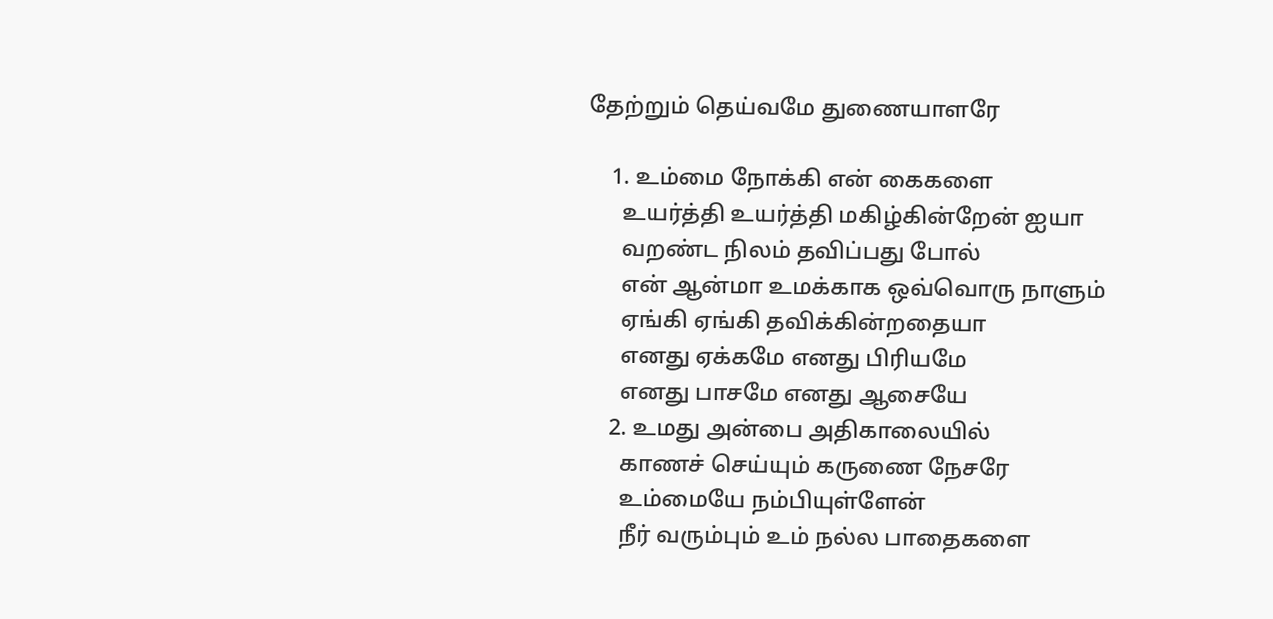தேற்றும் தெய்வமே துணையாளரே

    1. உம்மை நோக்கி என் கைகளை
      உயர்த்தி உயர்த்தி மகிழ்கின்றேன் ஐயா
      வறண்ட நிலம் தவிப்பது போல்
      என் ஆன்மா உமக்காக ஒவ்வொரு நாளும்
      ஏங்கி ஏங்கி தவிக்கின்றதையா
      எனது ஏக்கமே எனது பிரியமே
      எனது பாசமே எனது ஆசையே
    2. உமது அன்பை அதிகாலையில்
      காணச் செய்யும் கருணை நேசரே
      உம்மையே நம்பியுள்ளேன்
      நீர் வரும்பும் உம் நல்ல பாதைகளை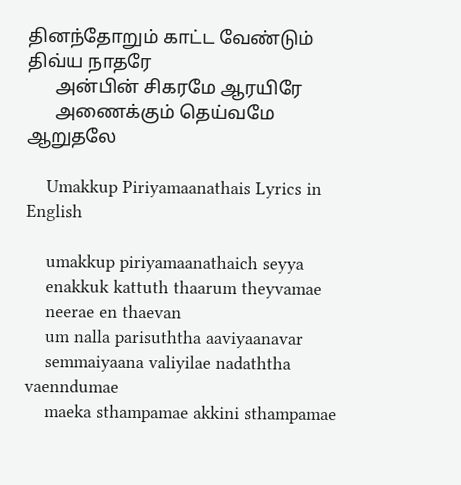தினந்தோறும் காட்ட வேண்டும் திவ்ய நாதரே
      அன்பின் சிகரமே ஆரயிரே
      அணைக்கும் தெய்வமே ஆறுதலே

    Umakkup Piriyamaanathais Lyrics in English

    umakkup piriyamaanathaich seyya
    enakkuk kattuth thaarum theyvamae
    neerae en thaevan
    um nalla parisuththa aaviyaanavar
    semmaiyaana valiyilae nadaththa vaenndumae
    maeka sthampamae akkini sthampamae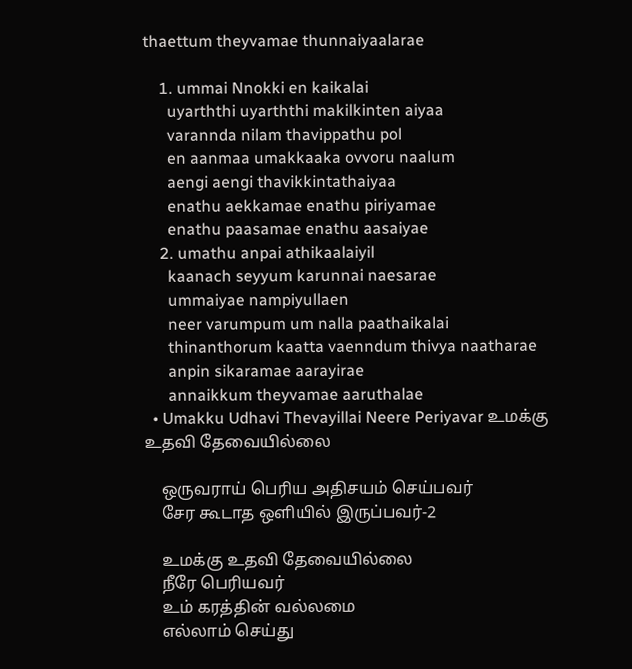thaettum theyvamae thunnaiyaalarae

    1. ummai Nnokki en kaikalai
      uyarththi uyarththi makilkinten aiyaa
      varannda nilam thavippathu pol
      en aanmaa umakkaaka ovvoru naalum
      aengi aengi thavikkintathaiyaa
      enathu aekkamae enathu piriyamae
      enathu paasamae enathu aasaiyae
    2. umathu anpai athikaalaiyil
      kaanach seyyum karunnai naesarae
      ummaiyae nampiyullaen
      neer varumpum um nalla paathaikalai
      thinanthorum kaatta vaenndum thivya naatharae
      anpin sikaramae aarayirae
      annaikkum theyvamae aaruthalae
  • Umakku Udhavi Thevayillai Neere Periyavar உமக்கு உதவி தேவையில்லை

    ஒருவராய் பெரிய அதிசயம் செய்பவர்
    சேர கூடாத ஒளியில் இருப்பவர்-2

    உமக்கு உதவி தேவையில்லை
    நீரே பெரியவர்
    உம் கரத்தின் வல்லமை
    எல்லாம் செய்து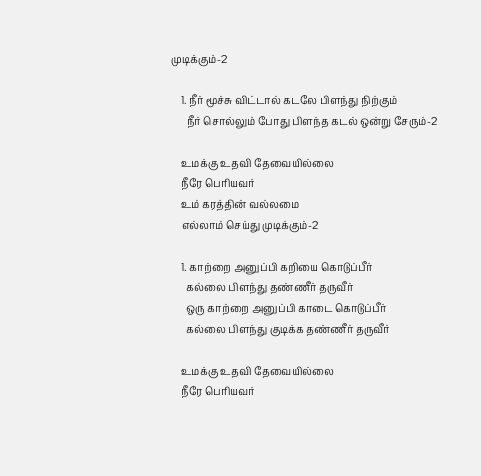முடிக்கும்-2

    1. நீர் மூச்சு விட்டால் கடலே பிளந்து நிற்கும்
      நீர் சொல்லும் போது பிளந்த கடல் ஒன்று சேரும்-2

    உமக்கு உதவி தேவையில்லை
    நீரே பெரியவர்
    உம் கரத்தின் வல்லமை
    எல்லாம் செய்து முடிக்கும்-2

    1. காற்றை அனுப்பி கறியை கொடுப்பீர்
      கல்லை பிளந்து தண்ணீர் தருவீர்
      ஒரு காற்றை அனுப்பி காடை கொடுப்பீர்
      கல்லை பிளந்து குடிக்க தண்ணீர் தருவீர்

    உமக்கு உதவி தேவையில்லை
    நீரே பெரியவர்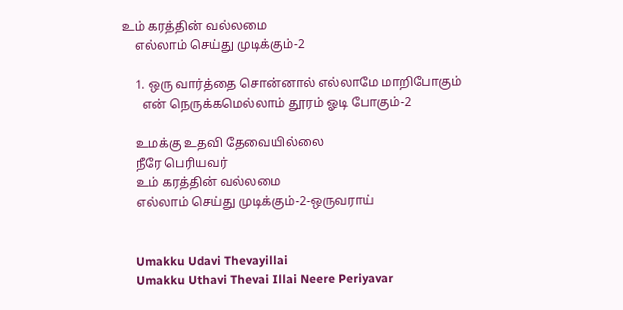உம் கரத்தின் வல்லமை
    எல்லாம் செய்து முடிக்கும்-2

    1. ஒரு வார்த்தை சொன்னால் எல்லாமே மாறிபோகும்
      என் நெருக்கமெல்லாம் தூரம் ஓடி போகும்-2

    உமக்கு உதவி தேவையில்லை
    நீரே பெரியவர்
    உம் கரத்தின் வல்லமை
    எல்லாம் செய்து முடிக்கும்-2-ஒருவராய்


    Umakku Udavi Thevayillai
    Umakku Uthavi Thevai Illai Neere Periyavar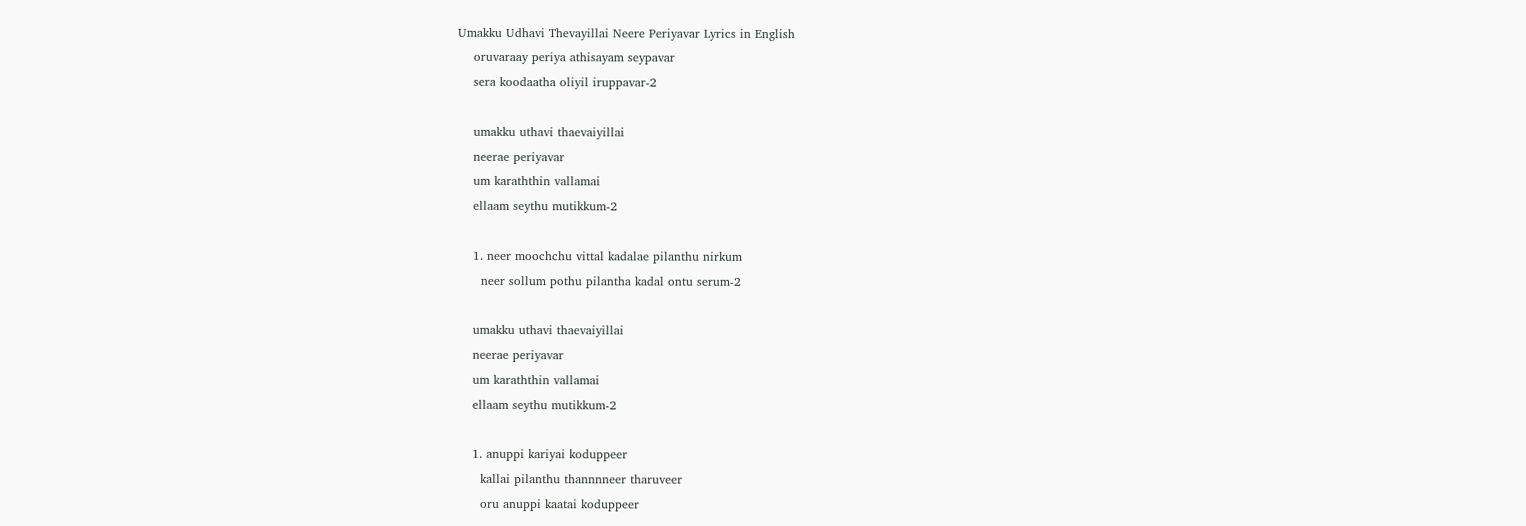Umakku Udhavi Thevayillai Neere Periyavar Lyrics in English
    oruvaraay periya athisayam seypavar
    sera koodaatha oliyil iruppavar-2

    umakku uthavi thaevaiyillai
    neerae periyavar
    um karaththin vallamai
    ellaam seythu mutikkum-2

    1. neer moochchu vittal kadalae pilanthu nirkum
      neer sollum pothu pilantha kadal ontu serum-2

    umakku uthavi thaevaiyillai
    neerae periyavar
    um karaththin vallamai
    ellaam seythu mutikkum-2

    1. anuppi kariyai koduppeer
      kallai pilanthu thannnneer tharuveer
      oru anuppi kaatai koduppeer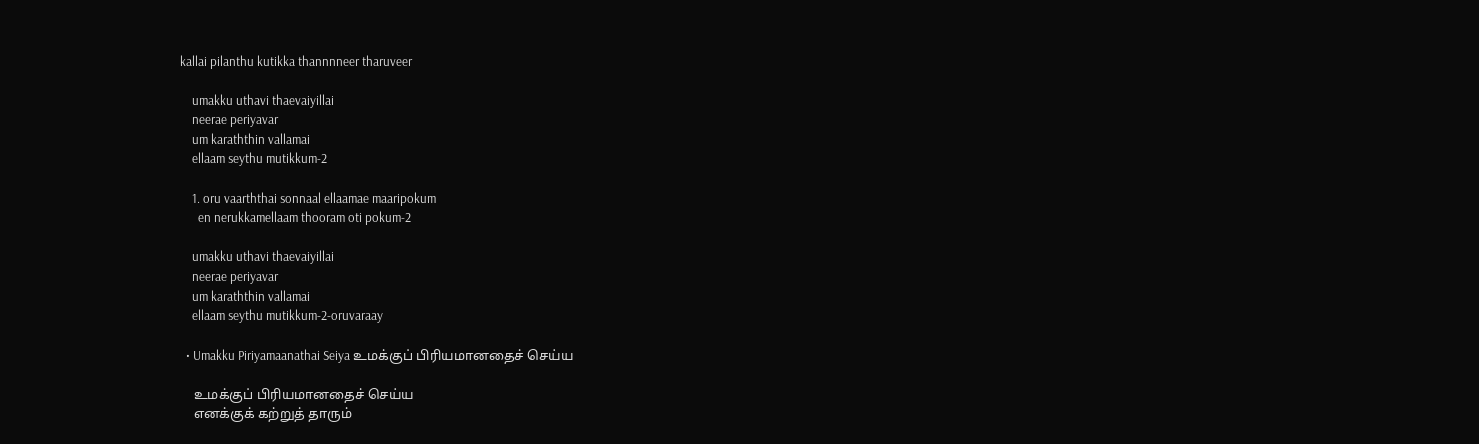kallai pilanthu kutikka thannnneer tharuveer

    umakku uthavi thaevaiyillai
    neerae periyavar
    um karaththin vallamai
    ellaam seythu mutikkum-2

    1. oru vaarththai sonnaal ellaamae maaripokum
      en nerukkamellaam thooram oti pokum-2

    umakku uthavi thaevaiyillai
    neerae periyavar
    um karaththin vallamai
    ellaam seythu mutikkum-2-oruvaraay

  • Umakku Piriyamaanathai Seiya உமக்குப் பிரியமானதைச் செய்ய

    உமக்குப் பிரியமானதைச் செய்ய
    எனக்குக் கற்றுத் தாரும்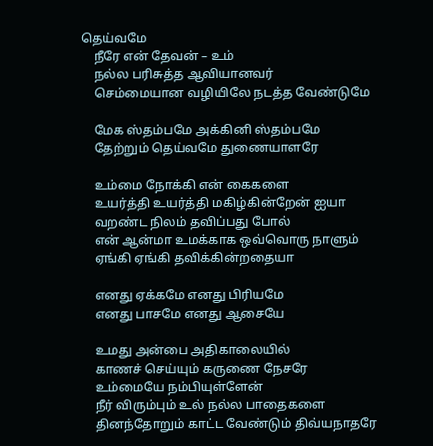தெய்வமே
    நீரே என் தேவன் – உம்
    நல்ல பரிசுத்த ஆவியானவர்
    செம்மையான வழியிலே நடத்த வேண்டுமே

    மேக ஸ்தம்பமே அக்கினி ஸ்தம்பமே
    தேற்றும் தெய்வமே துணையாளரே

    உம்மை நோக்கி என் கைகளை
    உயர்த்தி உயர்த்தி மகிழ்கின்றேன் ஐயா
    வறண்ட நிலம் தவிப்பது போல்
    என் ஆன்மா உமக்காக ஒவ்வொரு நாளும்
    ஏங்கி ஏங்கி தவிக்கின்றதையா

    எனது ஏக்கமே எனது பிரியமே
    எனது பாசமே எனது ஆசையே

    உமது அன்பை அதிகாலையில்
    காணச் செய்யும் கருணை நேசரே
    உம்மையே நம்பியுள்ளேன்
    நீர் விரும்பும் உல் நல்ல பாதைகளை
    தினந்தோறும் காட்ட வேண்டும் திவ்யநாதரே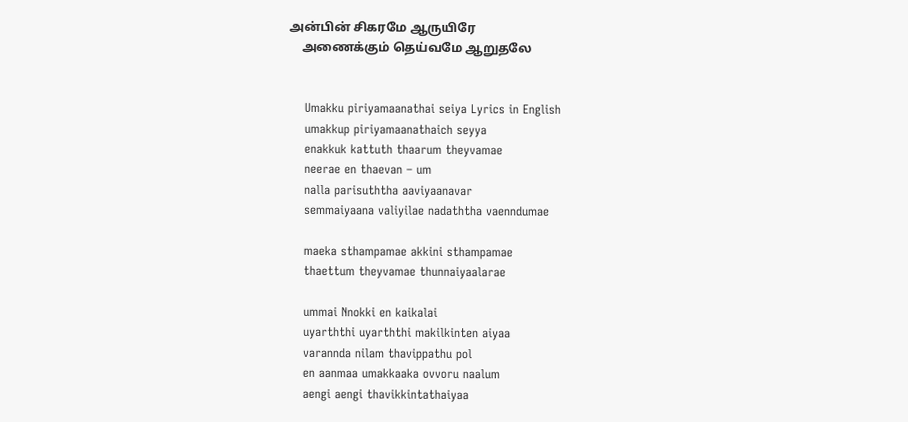அன்பின் சிகரமே ஆருயிரே
    அணைக்கும் தெய்வமே ஆறுதலே


    Umakku piriyamaanathai seiya Lyrics in English
    umakkup piriyamaanathaich seyya
    enakkuk kattuth thaarum theyvamae
    neerae en thaevan – um
    nalla parisuththa aaviyaanavar
    semmaiyaana valiyilae nadaththa vaenndumae

    maeka sthampamae akkini sthampamae
    thaettum theyvamae thunnaiyaalarae

    ummai Nnokki en kaikalai
    uyarththi uyarththi makilkinten aiyaa
    varannda nilam thavippathu pol
    en aanmaa umakkaaka ovvoru naalum
    aengi aengi thavikkintathaiyaa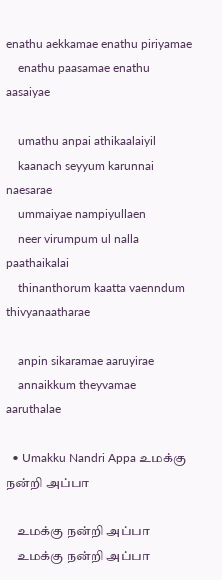enathu aekkamae enathu piriyamae
    enathu paasamae enathu aasaiyae

    umathu anpai athikaalaiyil
    kaanach seyyum karunnai naesarae
    ummaiyae nampiyullaen
    neer virumpum ul nalla paathaikalai
    thinanthorum kaatta vaenndum thivyanaatharae

    anpin sikaramae aaruyirae
    annaikkum theyvamae aaruthalae

  • Umakku Nandri Appa உமக்கு நன்றி அப்பா

    உமக்கு நன்றி அப்பா
    உமக்கு நன்றி அப்பா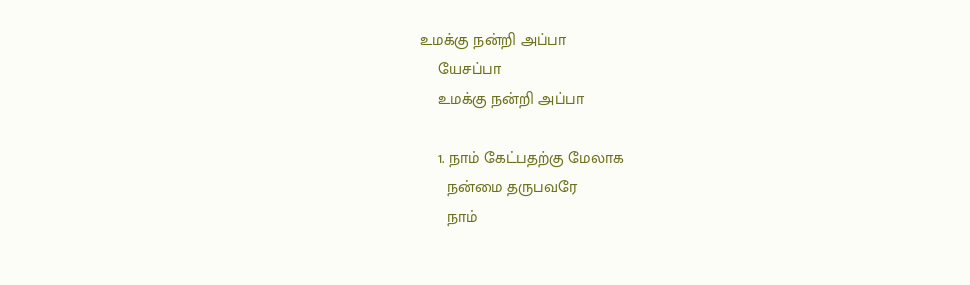உமக்கு நன்றி அப்பா
    யேசப்பா
    உமக்கு நன்றி அப்பா

    1. நாம் கேட்பதற்கு மேலாக
      நன்மை தருபவரே
      நாம்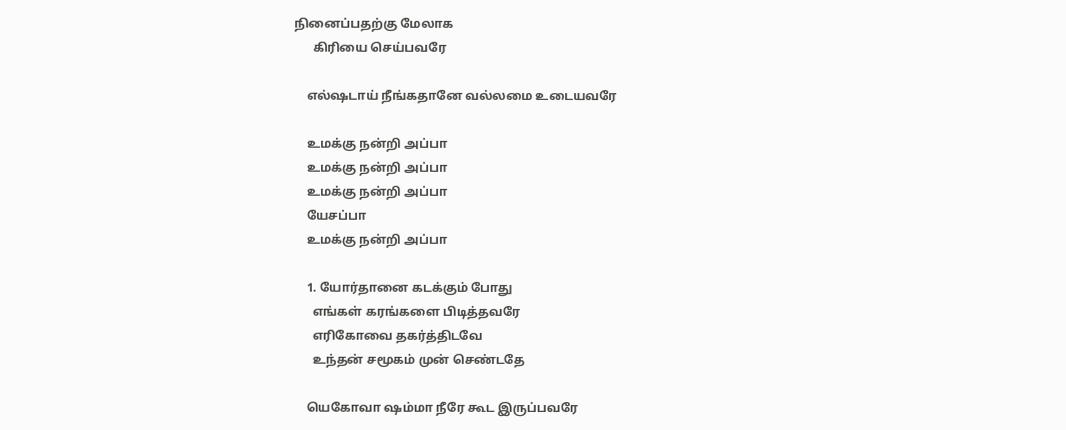நினைப்பதற்கு மேலாக
      கிரியை செய்பவரே

    எல்ஷடாய் நீங்கதானே வல்லமை உடையவரே

    உமக்கு நன்றி அப்பா
    உமக்கு நன்றி அப்பா
    உமக்கு நன்றி அப்பா
    யேசப்பா
    உமக்கு நன்றி அப்பா

    1. யோர்தானை கடக்கும் போது
      எங்கள் கரங்களை பிடித்தவரே
      எரிகோவை தகர்த்திடவே
      உந்தன் சமூகம் முன் செண்டதே

    யெகோவா ஷம்மா நீரே கூட இருப்பவரே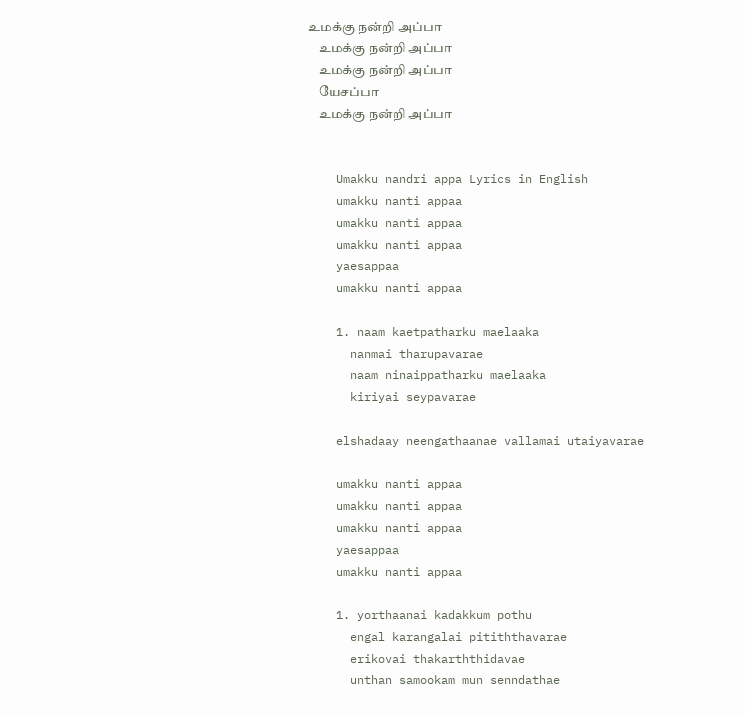உமக்கு நன்றி அப்பா
    உமக்கு நன்றி அப்பா
    உமக்கு நன்றி அப்பா
    யேசப்பா
    உமக்கு நன்றி அப்பா


    Umakku nandri appa Lyrics in English
    umakku nanti appaa
    umakku nanti appaa
    umakku nanti appaa
    yaesappaa
    umakku nanti appaa

    1. naam kaetpatharku maelaaka
      nanmai tharupavarae
      naam ninaippatharku maelaaka
      kiriyai seypavarae

    elshadaay neengathaanae vallamai utaiyavarae

    umakku nanti appaa
    umakku nanti appaa
    umakku nanti appaa
    yaesappaa
    umakku nanti appaa

    1. yorthaanai kadakkum pothu
      engal karangalai pitiththavarae
      erikovai thakarththidavae
      unthan samookam mun senndathae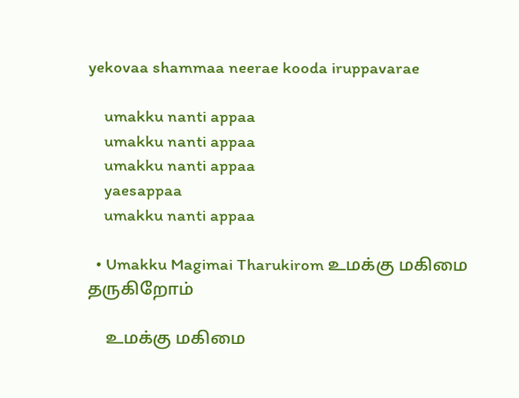yekovaa shammaa neerae kooda iruppavarae

    umakku nanti appaa
    umakku nanti appaa
    umakku nanti appaa
    yaesappaa
    umakku nanti appaa

  • Umakku Magimai Tharukirom உமக்கு மகிமை தருகிறோம்

    உமக்கு மகிமை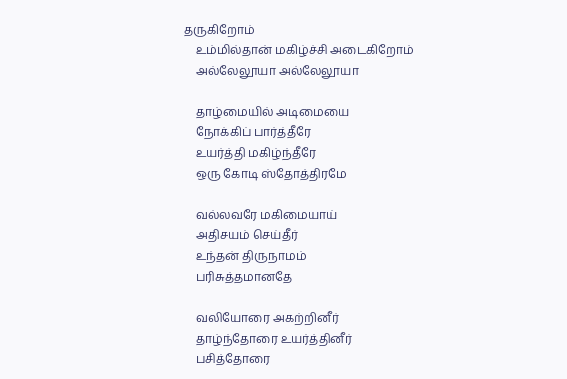தருகிறோம்
    உம்மில்தான் மகிழ்ச்சி அடைகிறோம்
    அல்லேலூயா அல்லேலூயா

    தாழ்மையில் அடிமையை
    நோக்கிப் பார்த்தீரே
    உயர்த்தி மகிழ்ந்தீரே
    ஒரு கோடி ஸ்தோத்திரமே

    வல்லவரே மகிமையாய்
    அதிசயம் செய்தீர்
    உந்தன் திருநாமம்
    பரிசுத்தமானதே

    வலியோரை அகற்றினீர்
    தாழ்ந்தோரை உயர்த்தினீர்
    பசித்தோரை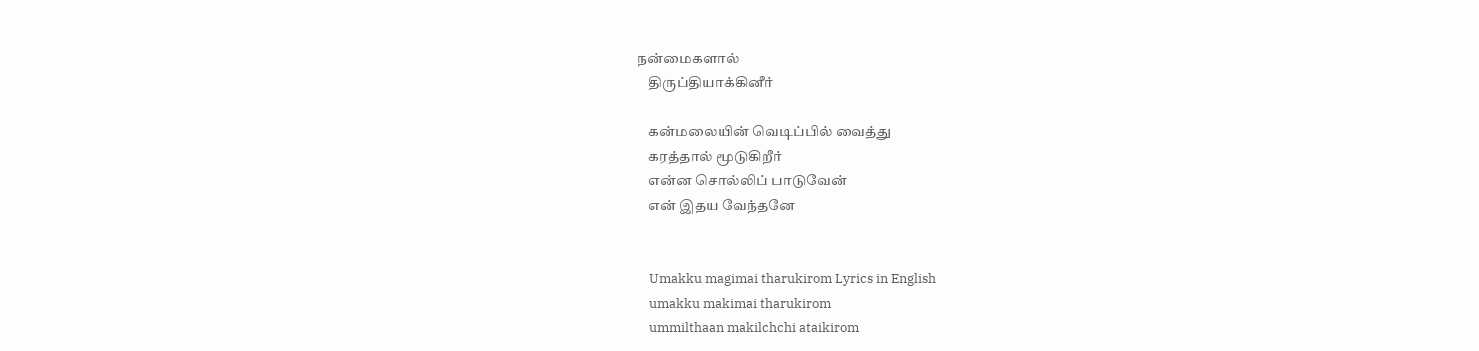நன்மைகளால்
    திருப்தியாக்கினீர்

    கன்மலையின் வெடிப்பில் வைத்து
    கரத்தால் மூடுகிறீர்
    என்ன சொல்லிப் பாடுவேன்
    என் இதய வேந்தனே


    Umakku magimai tharukirom Lyrics in English
    umakku makimai tharukirom
    ummilthaan makilchchi ataikirom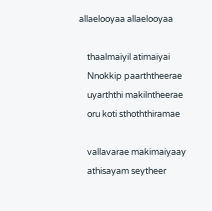allaelooyaa allaelooyaa

    thaalmaiyil atimaiyai
    Nnokkip paarththeerae
    uyarththi makilntheerae
    oru koti sthoththiramae

    vallavarae makimaiyaay
    athisayam seytheer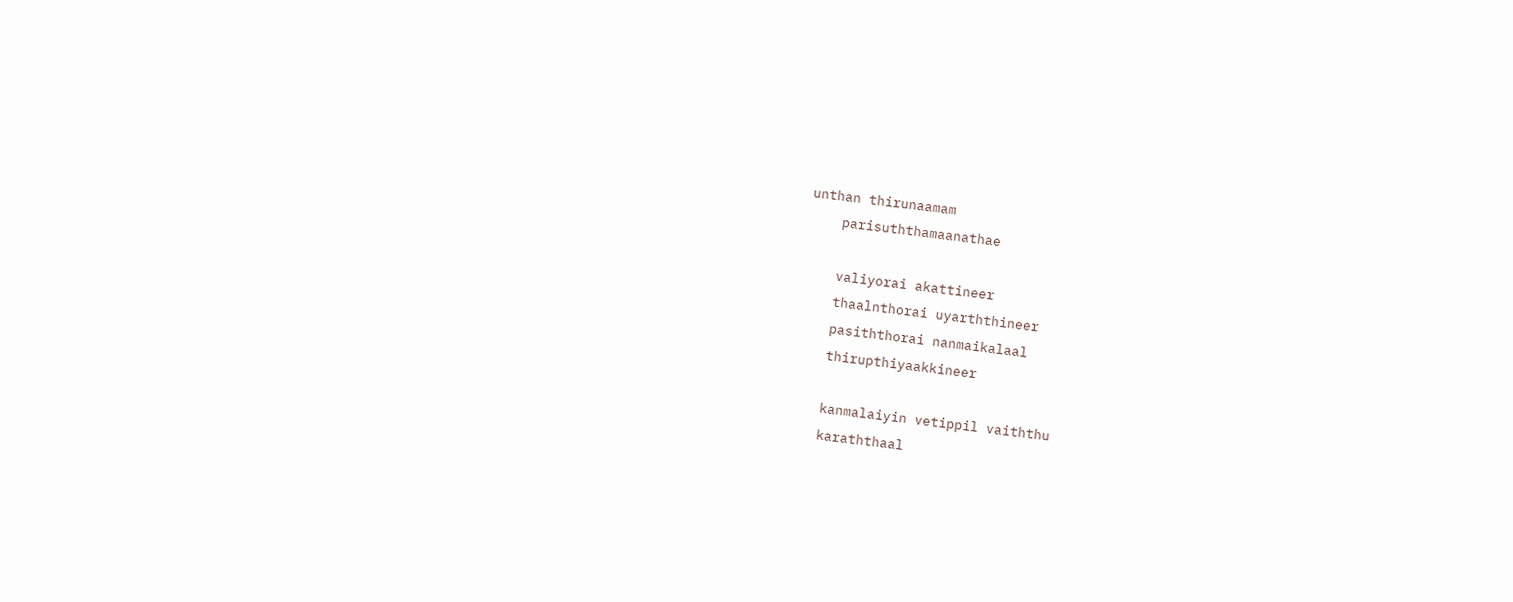unthan thirunaamam
    parisuththamaanathae

    valiyorai akattineer
    thaalnthorai uyarththineer
    pasiththorai nanmaikalaal
    thirupthiyaakkineer

    kanmalaiyin vetippil vaiththu
    karaththaal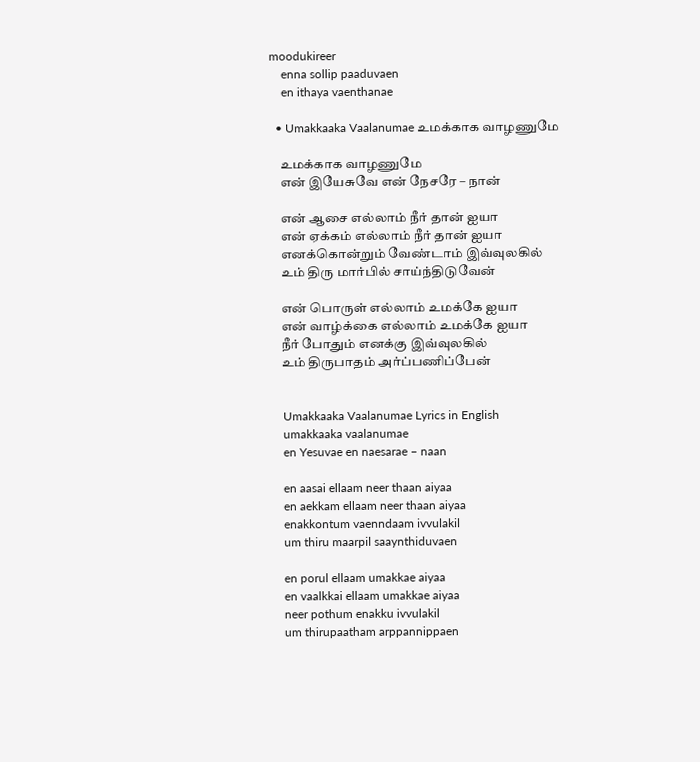moodukireer
    enna sollip paaduvaen
    en ithaya vaenthanae

  • Umakkaaka Vaalanumae உமக்காக வாழணுமே

    உமக்காக வாழணுமே
    என் இயேசுவே என் நேசரே – நான்

    என் ஆசை எல்லாம் நீர் தான் ஐயா
    என் ஏக்கம் எல்லாம் நீர் தான் ஐயா
    எனக்கொன்றும் வேண்டாம் இவ்வுலகில்
    உம் திரு மார்பில் சாய்ந்திடுவேன்

    என் பொருள் எல்லாம் உமக்கே ஐயா
    என் வாழ்க்கை எல்லாம் உமக்கே ஐயா
    நீர் போதும் எனக்கு இவ்வுலகில்
    உம் திருபாதம் அர்ப்பணிப்பேன்


    Umakkaaka Vaalanumae Lyrics in English
    umakkaaka vaalanumae
    en Yesuvae en naesarae – naan

    en aasai ellaam neer thaan aiyaa
    en aekkam ellaam neer thaan aiyaa
    enakkontum vaenndaam ivvulakil
    um thiru maarpil saaynthiduvaen

    en porul ellaam umakkae aiyaa
    en vaalkkai ellaam umakkae aiyaa
    neer pothum enakku ivvulakil
    um thirupaatham arppannippaen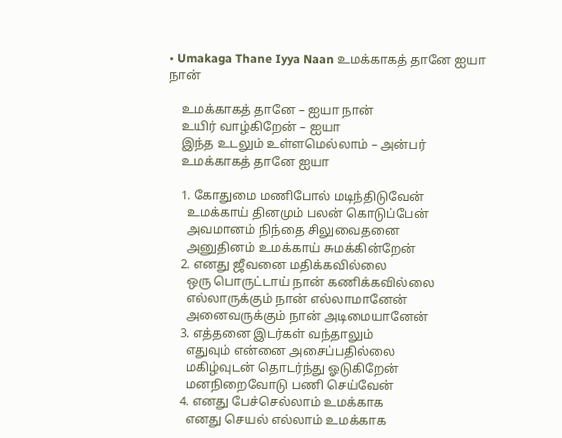• Umakaga Thane Iyya Naan உமக்காகத் தானே ஐயா நான்

    உமக்காகத் தானே – ஐயா நான்
    உயிர் வாழ்கிறேன் – ஐயா
    இந்த உடலும் உள்ளமெல்லாம் – அன்பர்
    உமக்காகத் தானே ஐயா

    1. கோதுமை மணிபோல் மடிந்திடுவேன்
      உமக்காய் தினமும் பலன் கொடுப்பேன்
      அவமானம் நிந்தை சிலுவைதனை
      அனுதினம் உமக்காய் சுமக்கின்றேன்
    2. எனது ஜீவனை மதிக்கவில்லை
      ஒரு பொருட்டாய் நான் கணிக்கவில்லை
      எல்லாருக்கும் நான் எல்லாமானேன்
      அனைவருக்கும் நான் அடிமையானேன்
    3. எத்தனை இடர்கள் வந்தாலும்
      எதுவும் என்னை அசைப்பதில்லை
      மகிழ்வுடன் தொடர்ந்து ஓடுகிறேன்
      மனநிறைவோடு பணி செய்வேன்
    4. எனது பேச்செல்லாம் உமக்காக
      எனது செயல் எல்லாம் உமக்காக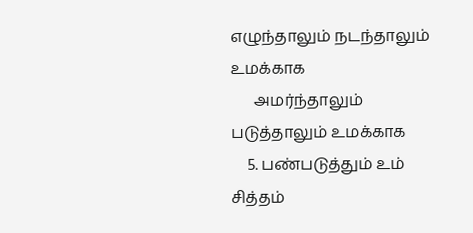எழுந்தாலும் நடந்தாலும் உமக்காக
      அமர்ந்தாலும் படுத்தாலும் உமக்காக
    5. பண்படுத்தும் உம் சித்தம்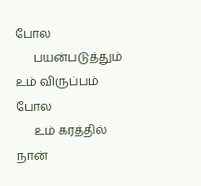போல
      பயன்படுத்தும் உம் விருப்பம் போல
      உம் கரத்தில் நான்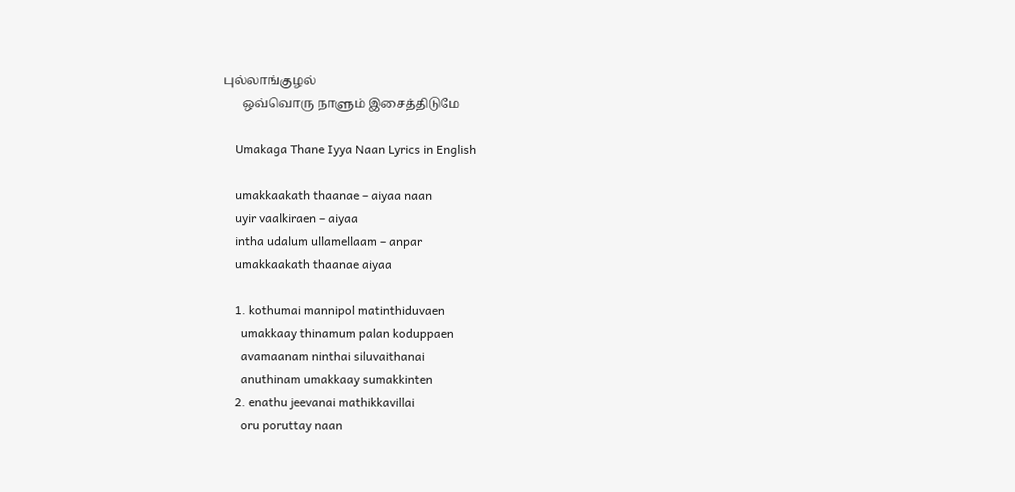புல்லாங்குழல்
      ஒவ்வொரு நாளும் இசைத்திடுமே

    Umakaga Thane Iyya Naan Lyrics in English

    umakkaakath thaanae – aiyaa naan
    uyir vaalkiraen – aiyaa
    intha udalum ullamellaam – anpar
    umakkaakath thaanae aiyaa

    1. kothumai mannipol matinthiduvaen
      umakkaay thinamum palan koduppaen
      avamaanam ninthai siluvaithanai
      anuthinam umakkaay sumakkinten
    2. enathu jeevanai mathikkavillai
      oru poruttay naan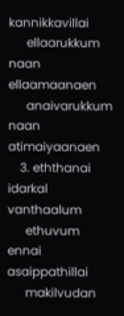kannikkavillai
      ellaarukkum naan ellaamaanaen
      anaivarukkum naan atimaiyaanaen
    3. eththanai idarkal vanthaalum
      ethuvum ennai asaippathillai
      makilvudan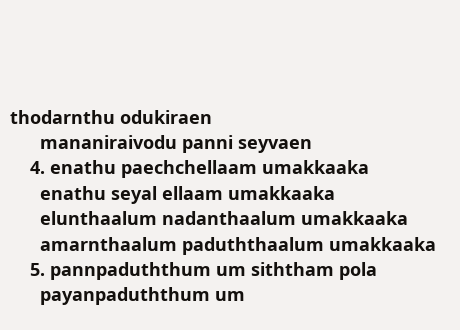thodarnthu odukiraen
      mananiraivodu panni seyvaen
    4. enathu paechchellaam umakkaaka
      enathu seyal ellaam umakkaaka
      elunthaalum nadanthaalum umakkaaka
      amarnthaalum paduththaalum umakkaaka
    5. pannpaduththum um siththam pola
      payanpaduththum um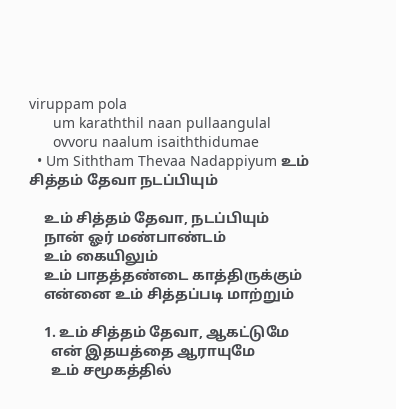viruppam pola
      um karaththil naan pullaangulal
      ovvoru naalum isaiththidumae
  • Um Siththam Thevaa Nadappiyum உம் சித்தம் தேவா நடப்பியும்

    உம் சித்தம் தேவா, நடப்பியும்
    நான் ஓர் மண்பாண்டம்
    உம் கையிலும்
    உம் பாதத்தண்டை காத்திருக்கும்
    என்னை உம் சித்தப்படி மாற்றும்

    1. உம் சித்தம் தேவா, ஆகட்டுமே
      என் இதயத்தை ஆராயுமே
      உம் சமூகத்தில்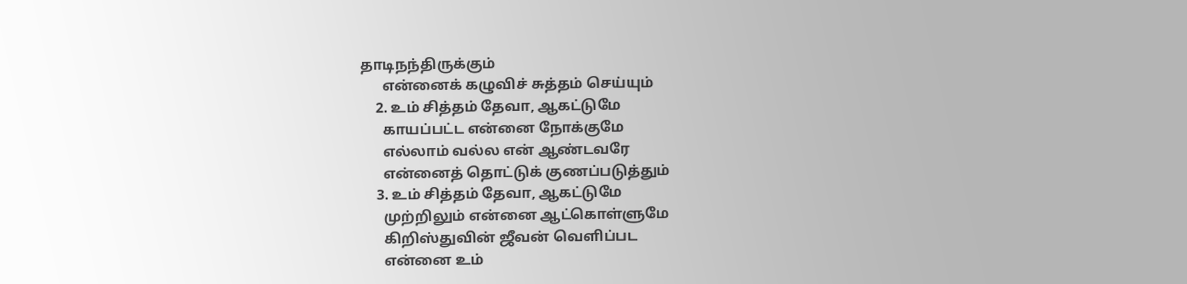தாடிநந்திருக்கும்
      என்னைக் கழுவிச் சுத்தம் செய்யும்
    2. உம் சித்தம் தேவா, ஆகட்டுமே
      காயப்பட்ட என்னை நோக்குமே
      எல்லாம் வல்ல என் ஆண்டவரே
      என்னைத் தொட்டுக் குணப்படுத்தும்
    3. உம் சித்தம் தேவா, ஆகட்டுமே
      முற்றிலும் என்னை ஆட்கொள்ளுமே
      கிறிஸ்துவின் ஜீவன் வெளிப்பட
      என்னை உம்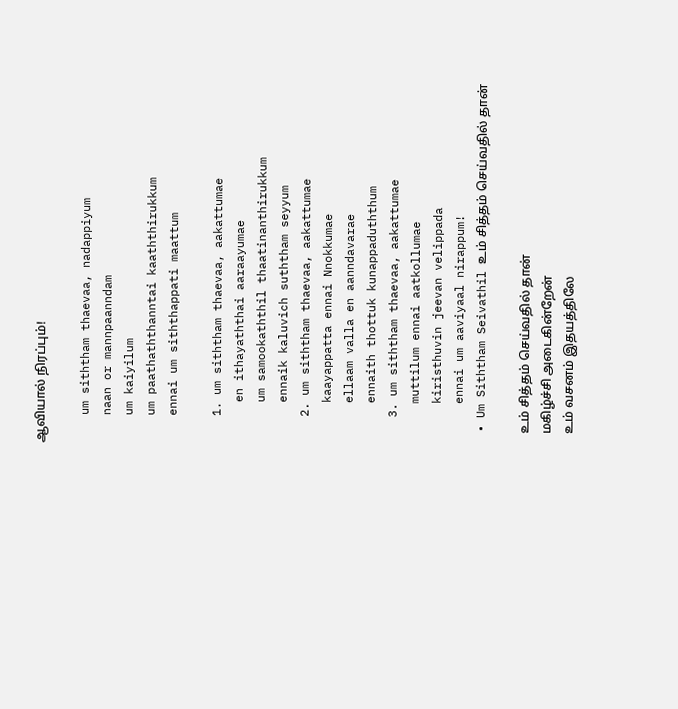ஆவியால் நிரப்பும்!

    um siththam thaevaa, nadappiyum
    naan or mannpaanndam
    um kaiyilum
    um paathaththanntai kaaththirukkum
    ennai um siththappati maattum

    1. um siththam thaevaa, aakattumae
      en ithayaththai aaraayumae
      um samookaththil thaatinanthirukkum
      ennaik kaluvich suththam seyyum
    2. um siththam thaevaa, aakattumae
      kaayappatta ennai Nnokkumae
      ellaam valla en aanndavarae
      ennaith thottuk kunappaduththum
    3. um siththam thaevaa, aakattumae
      muttilum ennai aatkollumae
      kiristhuvin jeevan velippada
      ennai um aaviyaal nirappum!
  • Um Siththam Seivathil உம் சித்தம் செய்வதில் தான்

    உம் சித்தம் செய்வதில் தான்
    மகிழ்ச்சி அடைகின்றேன்
    உம் வசனம் இதயத்திலே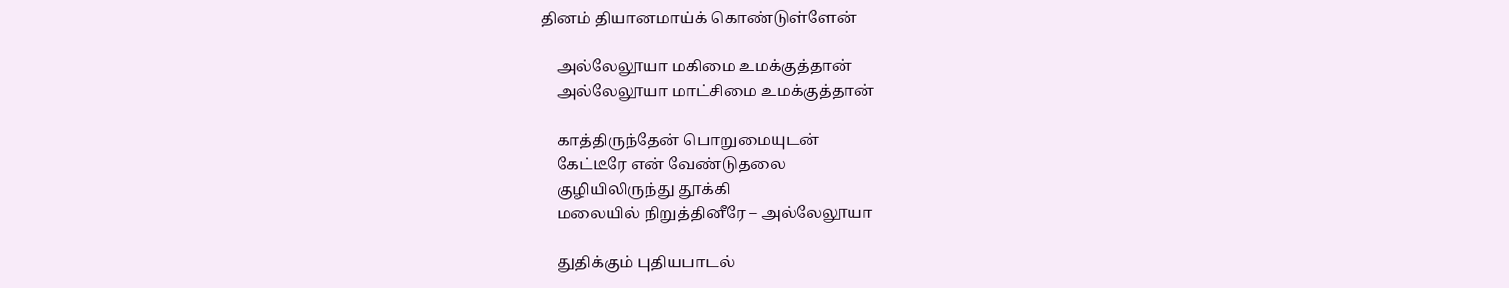தினம் தியானமாய்க் கொண்டுள்ளேன்

    அல்லேலூயா மகிமை உமக்குத்தான்
    அல்லேலூயா மாட்சிமை உமக்குத்தான்

    காத்திருந்தேன் பொறுமையுடன்
    கேட்டீரே என் வேண்டுதலை
    குழியிலிருந்து தூக்கி
    மலையில் நிறுத்தினீரே – அல்லேலூயா

    துதிக்கும் புதியபாடல்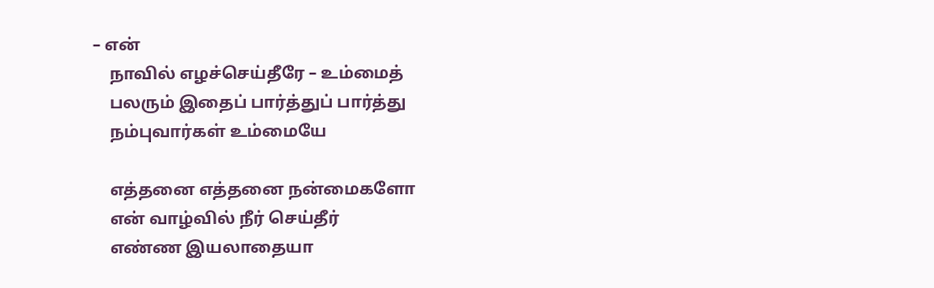– என்
    நாவில் எழச்செய்தீரே – உம்மைத்
    பலரும் இதைப் பார்த்துப் பார்த்து
    நம்புவார்கள் உம்மையே

    எத்தனை எத்தனை நன்மைகளோ
    என் வாழ்வில் நீர் செய்தீர்
    எண்ண இயலாதையா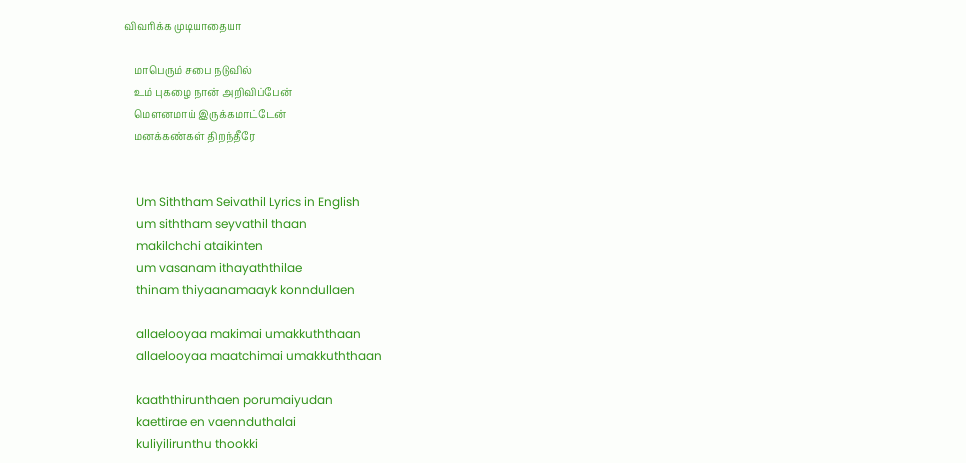விவரிக்க முடியாதையா

    மாபெரும் சபை நடுவில்
    உம் புகழை நான் அறிவிப்பேன்
    மௌனமாய் இருக்கமாட்டேன்
    மனக்கண்கள் திறந்தீரே


    Um Siththam Seivathil Lyrics in English
    um siththam seyvathil thaan
    makilchchi ataikinten
    um vasanam ithayaththilae
    thinam thiyaanamaayk konndullaen

    allaelooyaa makimai umakkuththaan
    allaelooyaa maatchimai umakkuththaan

    kaaththirunthaen porumaiyudan
    kaettirae en vaennduthalai
    kuliyilirunthu thookki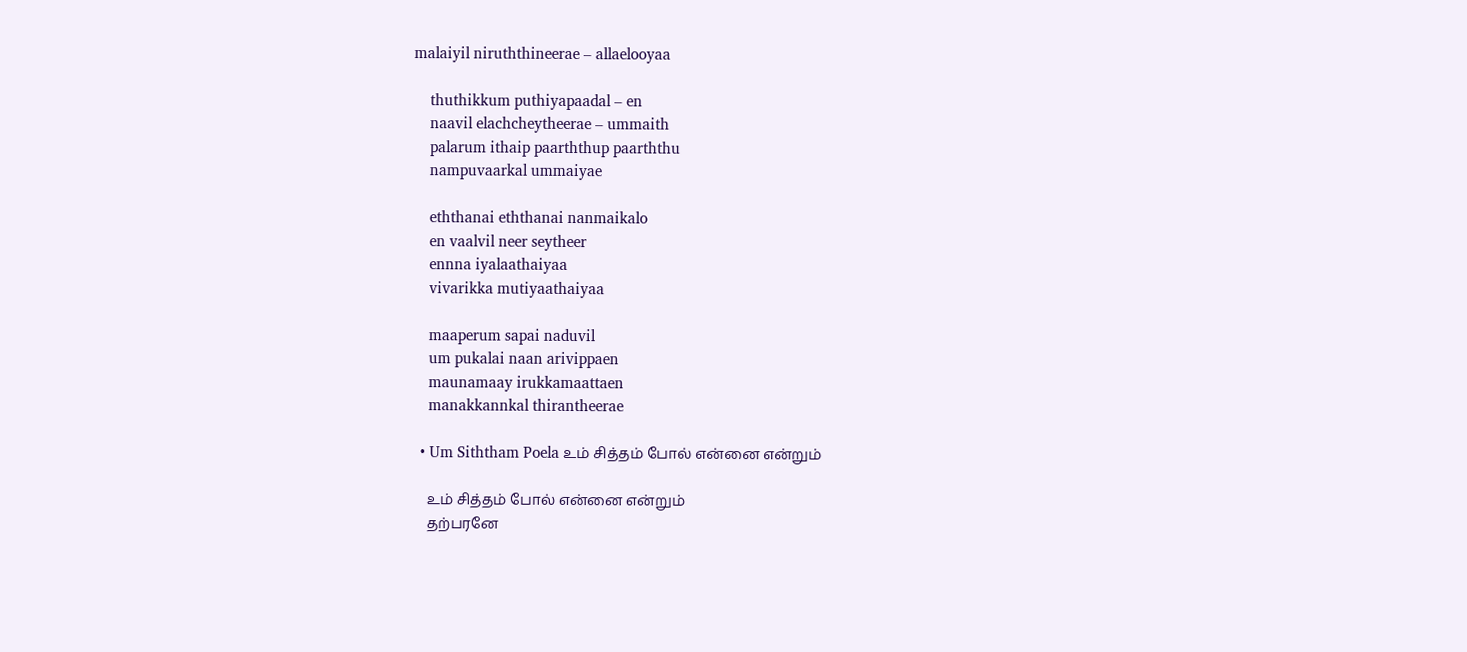malaiyil niruththineerae – allaelooyaa

    thuthikkum puthiyapaadal – en
    naavil elachcheytheerae – ummaith
    palarum ithaip paarththup paarththu
    nampuvaarkal ummaiyae

    eththanai eththanai nanmaikalo
    en vaalvil neer seytheer
    ennna iyalaathaiyaa
    vivarikka mutiyaathaiyaa

    maaperum sapai naduvil
    um pukalai naan arivippaen
    maunamaay irukkamaattaen
    manakkannkal thirantheerae

  • Um Siththam Poela உம் சித்தம் போல் என்னை என்றும்

    உம் சித்தம் போல் என்னை என்றும்
    தற்பரனே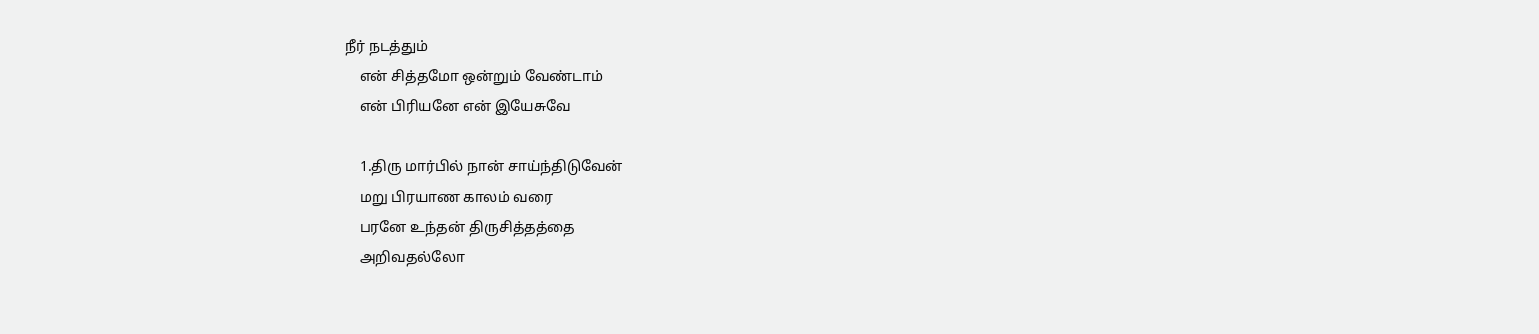நீர் நடத்தும்
    என் சித்தமோ ஒன்றும் வேண்டாம்
    என் பிரியனே என் இயேசுவே

    1.திரு மார்பில் நான் சாய்ந்திடுவேன்
    மறு பிரயாண காலம் வரை
    பரனே உந்தன் திருசித்தத்தை
    அறிவதல்லோ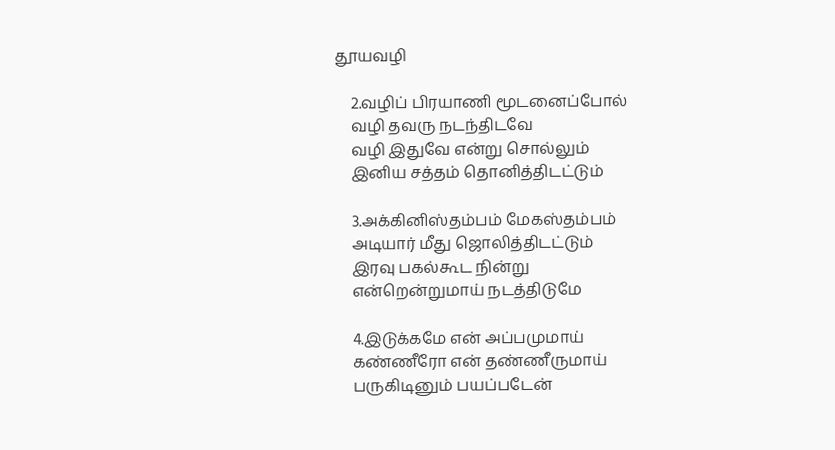தூயவழி

    2.வழிப் பிரயாணி மூடனைப்போல்
    வழி தவரு நடந்திடவே
    வழி இதுவே என்று சொல்லும்
    இனிய சத்தம் தொனித்திடட்டும்

    3.அக்கினிஸ்தம்பம் மேகஸ்தம்பம்
    அடியார் மீது ஜொலித்திடட்டும்
    இரவு பகல்கூட நின்று
    என்றென்றுமாய் நடத்திடுமே

    4.இடுக்கமே என் அப்பமுமாய்
    கண்ணீரோ என் தண்ணீருமாய்
    பருகிடினும் பயப்படேன்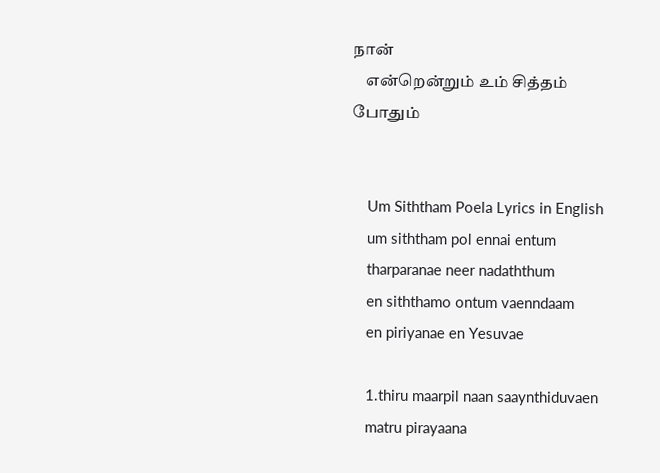நான்
    என்றென்றும் உம் சித்தம் போதும்


    Um Siththam Poela Lyrics in English
    um siththam pol ennai entum
    tharparanae neer nadaththum
    en siththamo ontum vaenndaam
    en piriyanae en Yesuvae

    1.thiru maarpil naan saaynthiduvaen
    matru pirayaana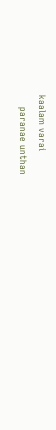kaalam varai
    paranae unthan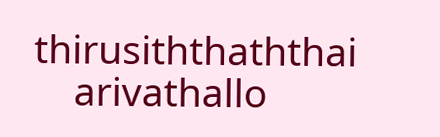thirusiththaththai
    arivathallo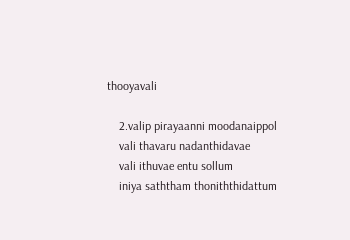thooyavali

    2.valip pirayaanni moodanaippol
    vali thavaru nadanthidavae
    vali ithuvae entu sollum
    iniya saththam thoniththidattum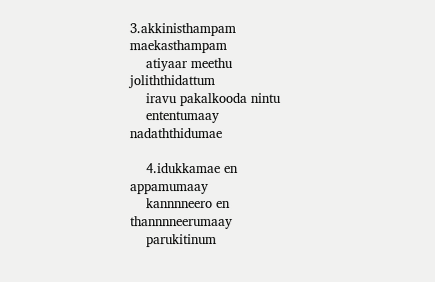3.akkinisthampam maekasthampam
    atiyaar meethu joliththidattum
    iravu pakalkooda nintu
    ententumaay nadaththidumae

    4.idukkamae en appamumaay
    kannnneero en thannnneerumaay
    parukitinum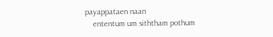payappataen naan
    ententum um siththam pothum